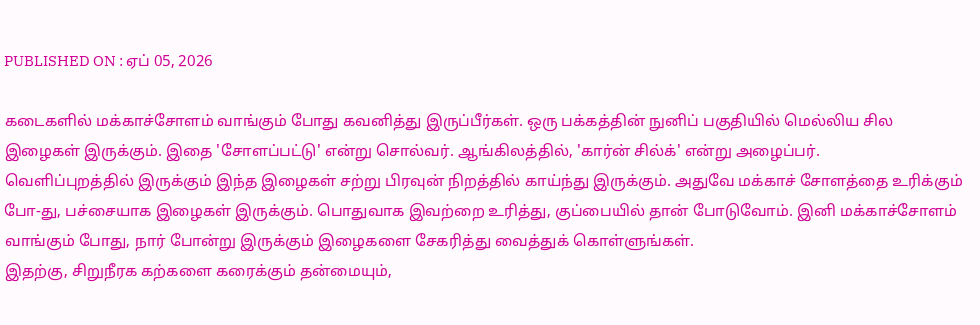PUBLISHED ON : ஏப் 05, 2026

கடைகளில் மக்காச்சோளம் வாங்கும் போது கவனித்து இருப்பீர்கள். ஒரு பக்கத்தின் நுனிப் பகுதியில் மெல்லிய சில இழைகள் இருக்கும். இதை 'சோளப்பட்டு' என்று சொல்வர். ஆங்கிலத்தில், 'கார்ன் சில்க்' என்று அழைப்பர்.
வெளிப்புறத்தில் இருக்கும் இந்த இழைகள் சற்று பிரவுன் நிறத்தில் காய்ந்து இருக்கும். அதுவே மக்காச் சோளத்தை உரிக்கும் போ-து, பச்சையாக இழைகள் இருக்கும். பொதுவாக இவற்றை உரித்து, குப்பையில் தான் போடுவோம். இனி மக்காச்சோளம் வாங்கும் போது, நார் போன்று இருக்கும் இழைகளை சேகரித்து வைத்துக் கொள்ளுங்கள்.
இதற்கு, சிறுநீரக கற்களை கரைக்கும் தன்மையும்,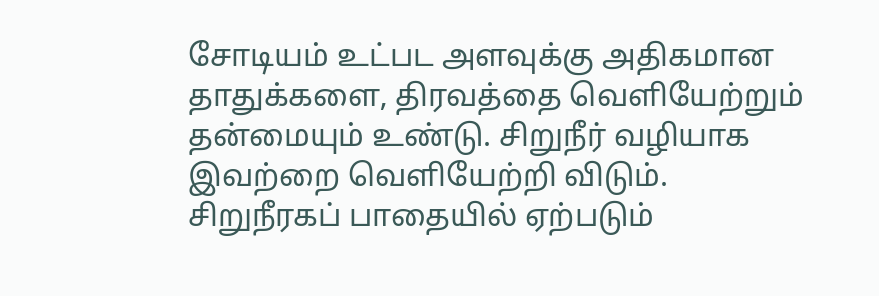சோடியம் உட்பட அளவுக்கு அதிகமான தாதுக்களை, திரவத்தை வெளியேற்றும் தன்மையும் உண்டு. சிறுநீர் வழியாக இவற்றை வெளியேற்றி விடும்.
சிறுநீரகப் பாதையில் ஏற்படும்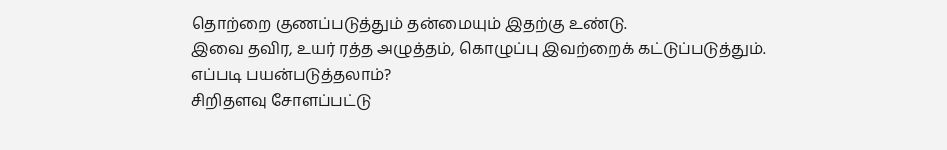தொற்றை குணப்படுத்தும் தன்மையும் இதற்கு உண்டு.
இவை தவிர, உயர் ரத்த அழுத்தம், கொழுப்பு இவற்றைக் கட்டுப்படுத்தும்.
எப்படி பயன்படுத்தலாம்?
சிறிதளவு சோளப்பட்டு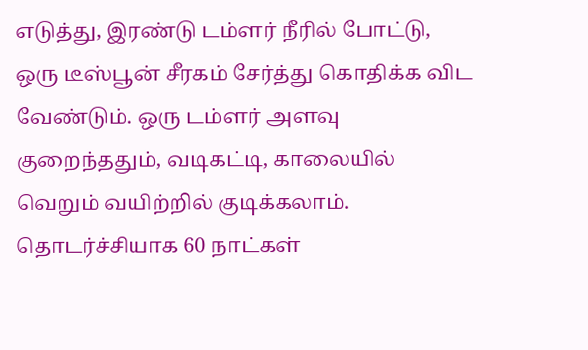எடுத்து, இரண்டு டம்ளர் நீரில் போட்டு, ஒரு டீஸ்பூன் சீரகம் சேர்த்து கொதிக்க விட வேண்டும். ஒரு டம்ளர் அளவு குறைந்ததும், வடிகட்டி, காலையில் வெறும் வயிற்றில் குடிக்கலாம்.
தொடர்ச்சியாக 60 நாட்கள்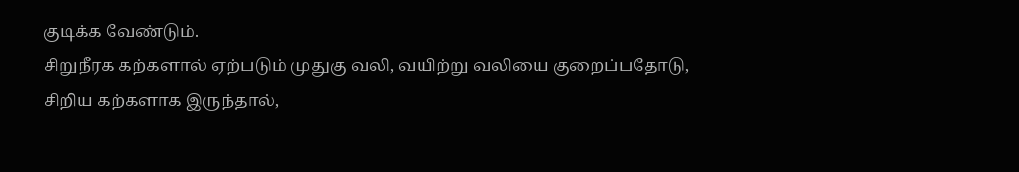குடிக்க வேண்டும்.
சிறுநீரக கற்களால் ஏற்படும் முதுகு வலி, வயிற்று வலியை குறைப்பதோடு, சிறிய கற்களாக இருந்தால்,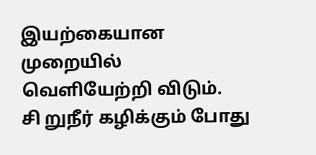இயற்கையான முறையில் வெளியேற்றி விடும்.
சி றுநீர் கழிக்கும் போது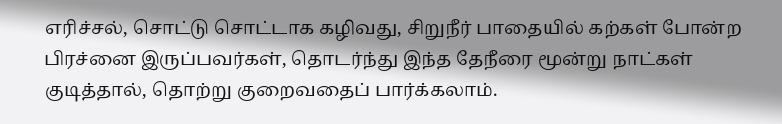எரிச்சல், சொட்டு சொட்டாக கழிவது, சிறுநீர் பாதையில் கற்கள் போன்ற பிரச்னை இருப்பவர்கள், தொடர்ந்து இந்த தேநீரை மூன்று நாட்கள் குடித்தால், தொற்று குறைவதைப் பார்க்கலாம்.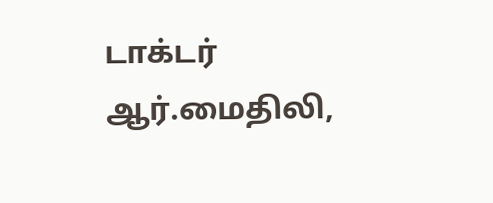டாக்டர் ஆர்.மைதிலி,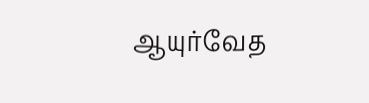ஆயுர்வேத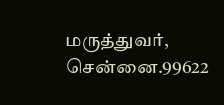மருத்துவர், சென்னை.99622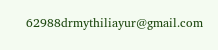62988drmythiliayur@gmail.com